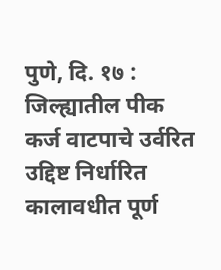पुणे, दि. १७ : जिल्ह्यातील पीक कर्ज वाटपाचे उर्वरित उद्दिष्ट निर्धारित कालावधीत पूर्ण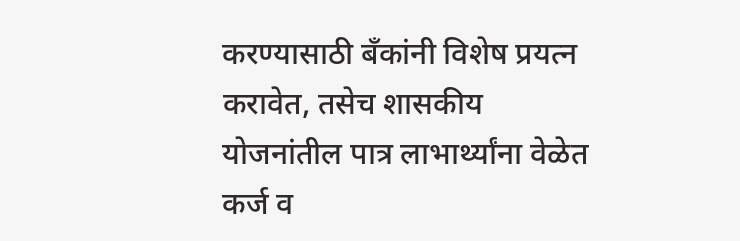करण्यासाठी बँकांनी विशेष प्रयत्न करावेत, तसेच शासकीय योजनांतील पात्र लाभार्थ्यांना वेळेत कर्ज व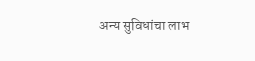अन्य सुविधांचा लाभ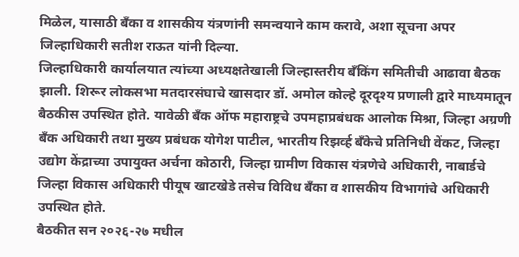मिळेल, यासाठी बँका व शासकीय यंत्रणांनी समन्वयाने काम करावे, अशा सूचना अपर जिल्हाधिकारी सतीश राऊत यांनी दिल्या.
जिल्हाधिकारी कार्यालयात त्यांच्या अध्यक्षतेखाली जिल्हास्तरीय बँकिंग समितीची आढावा बैठक झाली. शिरूर लोकसभा मतदारसंघाचे खासदार डॉ. अमोल कोल्हे दूरदृश्य प्रणाली द्वारे माध्यमातून बैठकीस उपस्थित होते. यावेळी बँक ऑफ महाराष्ट्रचे उपमहाप्रबंधक आलोक मिश्रा, जिल्हा अग्रणी बँक अधिकारी तथा मुख्य प्रबंधक योगेश पाटील, भारतीय रिझर्व्ह बँकेचे प्रतिनिधी वेंकट, जिल्हा उद्योग केंद्राच्या उपायुक्त अर्चना कोठारी, जिल्हा ग्रामीण विकास यंत्रणेचे अधिकारी, नाबार्डचे जिल्हा विकास अधिकारी पीयूष खाटखेडे तसेच विविध बँका व शासकीय विभागांचे अधिकारी उपस्थित होते.
बैठकीत सन २०२६-२७ मधील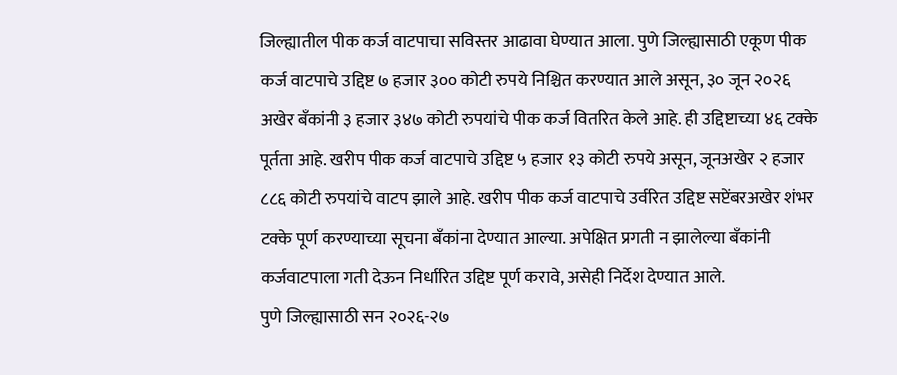जिल्ह्यातील पीक कर्ज वाटपाचा सविस्तर आढावा घेण्यात आला. पुणे जिल्ह्यासाठी एकूण पीक कर्ज वाटपाचे उद्दिष्ट ७ हजार ३०० कोटी रुपये निश्चित करण्यात आले असून, ३० जून २०२६ अखेर बँकांनी ३ हजार ३४७ कोटी रुपयांचे पीक कर्ज वितरित केले आहे. ही उद्दिष्टाच्या ४६ टक्के पूर्तता आहे. खरीप पीक कर्ज वाटपाचे उद्दिष्ट ५ हजार १३ कोटी रुपये असून, जूनअखेर २ हजार ८८६ कोटी रुपयांचे वाटप झाले आहे. खरीप पीक कर्ज वाटपाचे उर्वरित उद्दिष्ट सप्टेंबरअखेर शंभर टक्के पूर्ण करण्याच्या सूचना बँकांना देण्यात आल्या. अपेक्षित प्रगती न झालेल्या बँकांनी कर्जवाटपाला गती देऊन निर्धारित उद्दिष्ट पूर्ण करावे, असेही निर्देश देण्यात आले.
पुणे जिल्ह्यासाठी सन २०२६-२७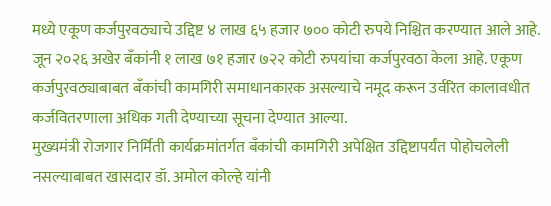मध्ये एकूण कर्जपुरवठ्याचे उद्दिष्ट ४ लाख ६५ हजार ७०० कोटी रुपये निश्चित करण्यात आले आहे. जून २०२६ अखेर बँकांनी १ लाख ७१ हजार ७२२ कोटी रुपयांचा कर्जपुरवठा केला आहे. एकूण कर्जपुरवठ्याबाबत बँकांची कामगिरी समाधानकारक असल्याचे नमूद करून उर्वरित कालावधीत कर्जवितरणाला अधिक गती देण्याच्या सूचना देण्यात आल्या.
मुख्यमंत्री रोजगार निर्मिती कार्यक्रमांतर्गत बँकांची कामगिरी अपेक्षित उद्दिष्टापर्यंत पोहोचलेली नसल्याबाबत खासदार डॉ. अमोल कोल्हे यांनी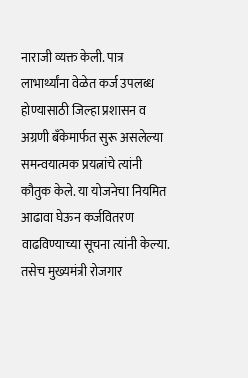नाराजी व्यक्त केली. पात्र लाभार्थ्यांना वेळेत कर्ज उपलब्ध होण्यासाठी जिल्हा प्रशासन व अग्रणी बँकेमार्फत सुरू असलेल्या समन्वयात्मक प्रयत्नांचे त्यांनी कौतुक केले. या योजनेचा नियमित आढावा घेऊन कर्जवितरण वाढविण्याच्या सूचना त्यांनी केल्या. तसेच मुख्यमंत्री रोजगार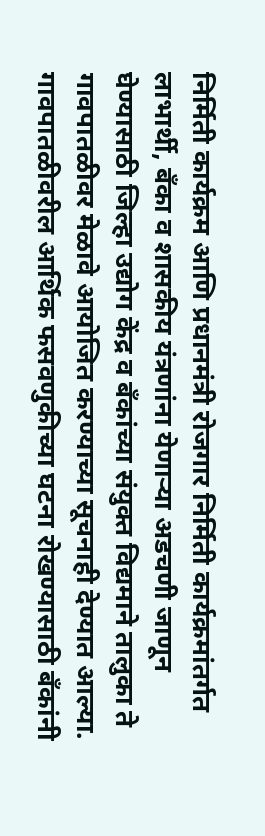निर्मिती कार्यक्रम आणि प्रधानमंत्री रोजगार निर्मिती कार्यक्रमांतर्गत लाभार्थी, बँका व शासकीय यंत्रणांना येणाऱ्या अडचणी जाणून घेण्यासाठी जिल्हा उद्योग केंद्र व बँकांच्या संयुक्त विद्यमाने तालुका ते गावपातळीवर मेळावे आयोजित करण्याच्या सूचनाही देण्यात आल्या.
गावपातळीवरील आर्थिक फसवणुकीच्या घटना रोखण्यासाठी बँकांनी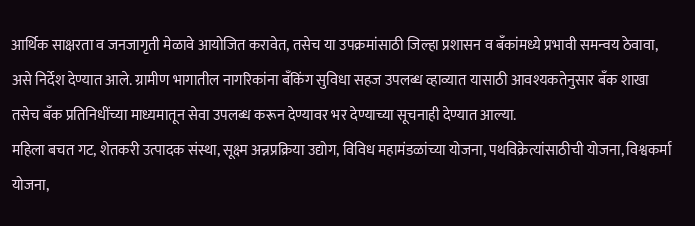आर्थिक साक्षरता व जनजागृती मेळावे आयोजित करावेत, तसेच या उपक्रमांसाठी जिल्हा प्रशासन व बँकांमध्ये प्रभावी समन्वय ठेवावा, असे निर्देश देण्यात आले. ग्रामीण भागातील नागरिकांना बँकिंग सुविधा सहज उपलब्ध व्हाव्यात यासाठी आवश्यकतेनुसार बँक शाखा तसेच बँक प्रतिनिधींच्या माध्यमातून सेवा उपलब्ध करून देण्यावर भर देण्याच्या सूचनाही देण्यात आल्या.
महिला बचत गट, शेतकरी उत्पादक संस्था, सूक्ष्म अन्नप्रक्रिया उद्योग, विविध महामंडळांच्या योजना, पथविक्रेत्यांसाठीची योजना, विश्वकर्मा योजना,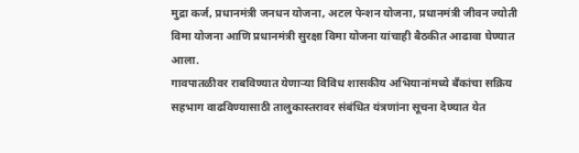मुद्रा कर्ज, प्रधानमंत्री जनधन योजना, अटल पेन्शन योजना, प्रधानमंत्री जीवन ज्योती विमा योजना आणि प्रधानमंत्री सुरक्षा विमा योजना यांचाही बैठकीत आढावा घेण्यात आला.
गावपातळीवर राबविण्यात येणाऱ्या विविध शासकीय अभियानांमध्ये बँकांचा सक्रिय सहभाग वाढविण्यासाठी तालुकास्तरावर संबंधित यंत्रणांना सूचना देण्यात येत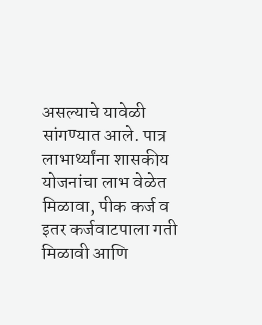असल्याचे यावेळी सांगण्यात आले. पात्र लाभार्थ्यांना शासकीय योजनांचा लाभ वेळेत मिळावा, पीक कर्ज व इतर कर्जवाटपाला गती मिळावी आणि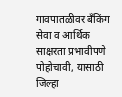गावपातळीवर बँकिंग सेवा व आर्थिक साक्षरता प्रभावीपणे पोहोचावी, यासाठी जिल्हा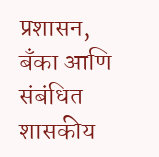प्रशासन, बँका आणि संबंधित शासकीय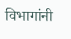विभागांनी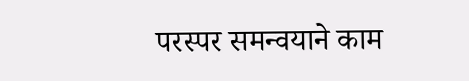परस्पर समन्वयाने काम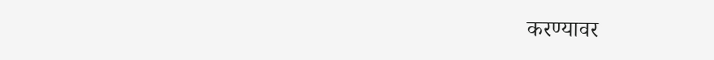करण्यावर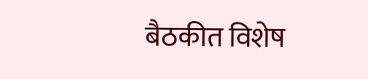बैठकीत विशेष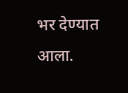भर देण्यात आला.